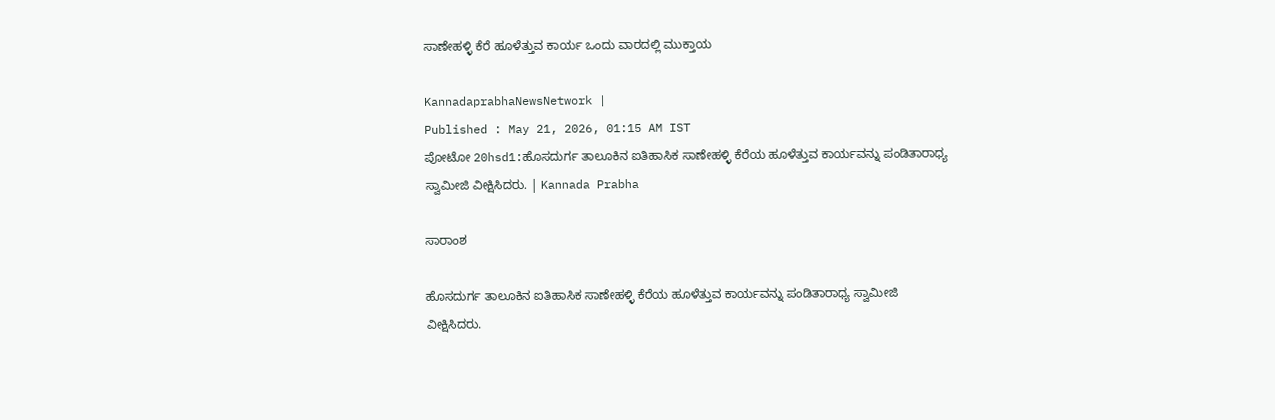ಸಾಣೇಹಳ್ಳಿ ಕೆರೆ ಹೂಳೆತ್ತುವ ಕಾರ್ಯ ಒಂದು ವಾರದಲ್ಲಿ ಮುಕ್ತಾಯ

KannadaprabhaNewsNetwork |
Published : May 21, 2026, 01:15 AM IST
ಪೋಟೋ 20hsd1:ಹೊಸದುರ್ಗ ತಾಲೂಕಿನ ಐತಿಹಾಸಿಕ ಸಾಣೇಹಳ್ಳಿ ಕೆರೆಯ ಹೂಳೆತ್ತುವ ಕಾರ್ಯವನ್ನು ಪಂಡಿತಾರಾಧ್ಯ ಸ್ವಾಮೀಜಿ ವೀಕ್ಷಿಸಿದರು. | Kannada Prabha

ಸಾರಾಂಶ

ಹೊಸದುರ್ಗ ತಾಲೂಕಿನ ಐತಿಹಾಸಿಕ ಸಾಣೇಹಳ್ಳಿ ಕೆರೆಯ ಹೂಳೆತ್ತುವ ಕಾರ್ಯವನ್ನು ಪಂಡಿತಾರಾಧ್ಯ ಸ್ವಾಮೀಜಿ ವೀಕ್ಷಿಸಿದರು.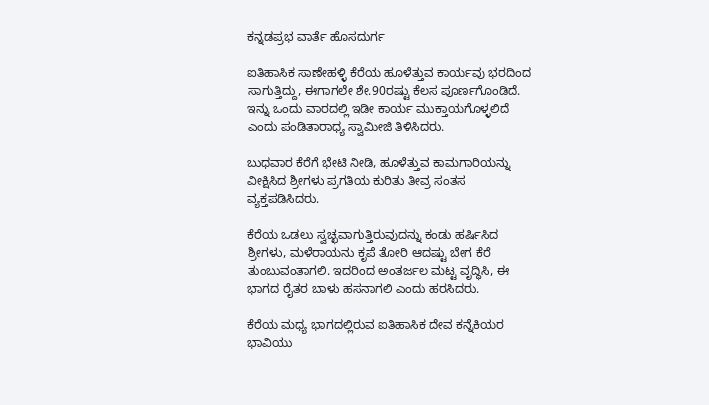ಕನ್ನಡಪ್ರಭ ವಾರ್ತೆ ಹೊಸದುರ್ಗ

ಐತಿಹಾಸಿಕ ಸಾಣೇಹಳ್ಳಿ ಕೆರೆಯ ಹೂಳೆತ್ತುವ ಕಾರ್ಯವು ಭರದಿಂದ ಸಾಗುತ್ತಿದ್ದು, ಈಗಾಗಲೇ ಶೇ.90ರಷ್ಟು ಕೆಲಸ ಪೂರ್ಣಗೊಂಡಿದೆ. ಇನ್ನು ಒಂದು ವಾರದಲ್ಲಿ ಇಡೀ ಕಾರ್ಯ ಮುಕ್ತಾಯಗೊಳ್ಳಲಿದೆ ಎಂದು ಪಂಡಿತಾರಾಧ್ಯ ಸ್ವಾಮೀಜಿ ತಿಳಿಸಿದರು.

ಬುಧವಾರ ಕೆರೆಗೆ ಭೇಟಿ ನೀಡಿ, ಹೂಳೆತ್ತುವ ಕಾಮಗಾರಿಯನ್ನು ವೀಕ್ಷಿಸಿದ ಶ್ರೀಗಳು ಪ್ರಗತಿಯ ಕುರಿತು ತೀವ್ರ ಸಂತಸ ವ್ಯಕ್ತಪಡಿಸಿದರು.

ಕೆರೆಯ ಒಡಲು ಸ್ವಚ್ಛವಾಗುತ್ತಿರುವುದನ್ನು ಕಂಡು ಹರ್ಷಿಸಿದ ಶ್ರೀಗಳು, ಮಳೆರಾಯನು ಕೃಪೆ ತೋರಿ ಆದಷ್ಟು ಬೇಗ ಕೆರೆ ತುಂಬುವಂತಾಗಲಿ. ಇದರಿಂದ ಅಂತರ್ಜಲ ಮಟ್ಟ ವೃದ್ಧಿಸಿ, ಈ ಭಾಗದ ರೈತರ ಬಾಳು ಹಸನಾಗಲಿ ಎಂದು ಹರಸಿದರು.

ಕೆರೆಯ ಮಧ್ಯ ಭಾಗದಲ್ಲಿರುವ ಐತಿಹಾಸಿಕ ದೇವ ಕನ್ನೆಕಿಯರ ಭಾವಿಯು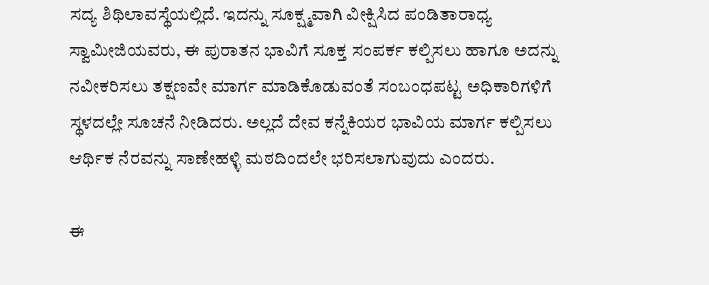ಸದ್ಯ ಶಿಥಿಲಾವಸ್ಥೆಯಲ್ಲಿದೆ. ಇದನ್ನು ಸೂಕ್ಷ್ಮವಾಗಿ ವೀಕ್ಷಿಸಿದ ಪಂಡಿತಾರಾಧ್ಯ ಸ್ವಾಮೀಜಿಯವರು, ಈ ಪುರಾತನ ಭಾವಿಗೆ ಸೂಕ್ತ ಸಂಪರ್ಕ ಕಲ್ಪಿಸಲು ಹಾಗೂ ಅದನ್ನು ನವೀಕರಿಸಲು ತಕ್ಷಣವೇ ಮಾರ್ಗ ಮಾಡಿಕೊಡುವಂತೆ ಸಂಬಂಧಪಟ್ಟ ಅಧಿಕಾರಿಗಳಿಗೆ ಸ್ಥಳದಲ್ಲೇ ಸೂಚನೆ ನೀಡಿದರು. ಅಲ್ಲದೆ ದೇವ ಕನ್ನೆಕಿಯರ ಭಾವಿಯ ಮಾರ್ಗ ಕಲ್ಪಿಸಲು ಆರ್ಥಿಕ ನೆರವನ್ನು ಸಾಣೇಹಳ್ಳಿ ಮಠದಿಂದಲೇ ಭರಿಸಲಾಗುವುದು ಎಂದರು.

ಈ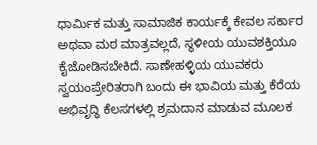ಧಾರ್ಮಿಕ ಮತ್ತು ಸಾಮಾಜಿಕ ಕಾರ್ಯಕ್ಕೆ ಕೇವಲ ಸರ್ಕಾರ ಅಥವಾ ಮಠ ಮಾತ್ರವಲ್ಲದೆ, ಸ್ಥಳೀಯ ಯುವಶಕ್ತಿಯೂ ಕೈಜೋಡಿಸಬೇಕಿದೆ. ಸಾಣೇಹಳ್ಳಿಯ ಯುವಕರು ಸ್ವಯಂಪ್ರೇರಿತರಾಗಿ ಬಂದು ಈ ಭಾವಿಯ ಮತ್ತು ಕೆರೆಯ ಅಭಿವೃದ್ಧಿ ಕೆಲಸಗಳಲ್ಲಿ ಶ್ರಮದಾನ ಮಾಡುವ ಮೂಲಕ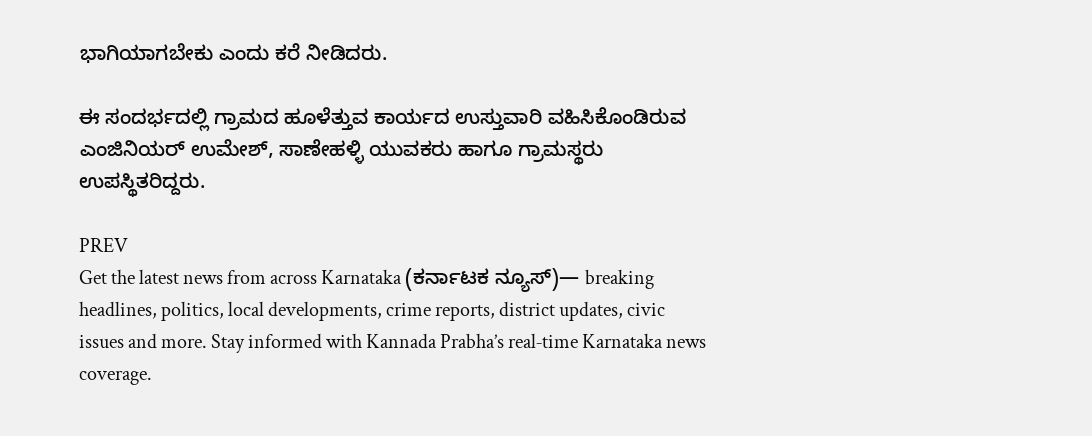ಭಾಗಿಯಾಗಬೇಕು ಎಂದು ಕರೆ ನೀಡಿದರು.

ಈ ಸಂದರ್ಭದಲ್ಲಿ ಗ್ರಾಮದ ಹೂಳೆತ್ತುವ ಕಾರ್ಯದ ಉಸ್ತುವಾರಿ ವಹಿಸಿಕೊಂಡಿರುವ ಎಂಜಿನಿಯರ್ ಉಮೇಶ್, ಸಾಣೇಹಳ್ಳಿ ಯುವಕರು ಹಾಗೂ ಗ್ರಾಮಸ್ಥರು ಉಪಸ್ಥಿತರಿದ್ದರು.

PREV
Get the latest news from across Karnataka (ಕರ್ನಾಟಕ ನ್ಯೂಸ್)— breaking headlines, politics, local developments, crime reports, district updates, civic issues and more. Stay informed with Kannada Prabha’s real‑time Karnataka news coverage.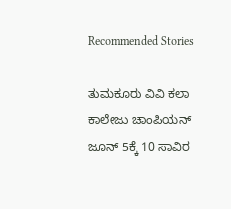Recommended Stories

ತುಮಕೂರು ವಿವಿ ಕಲಾ ಕಾಲೇಜು ಚಾಂಪಿಯನ್
ಜೂನ್ 5ಕ್ಕೆ 10 ಸಾವಿರ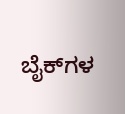ಬೈಕ್‌ಗಳ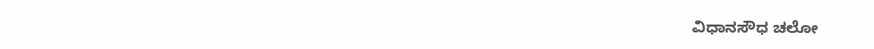ವಿಧಾನಸೌಧ ಚಲೋ